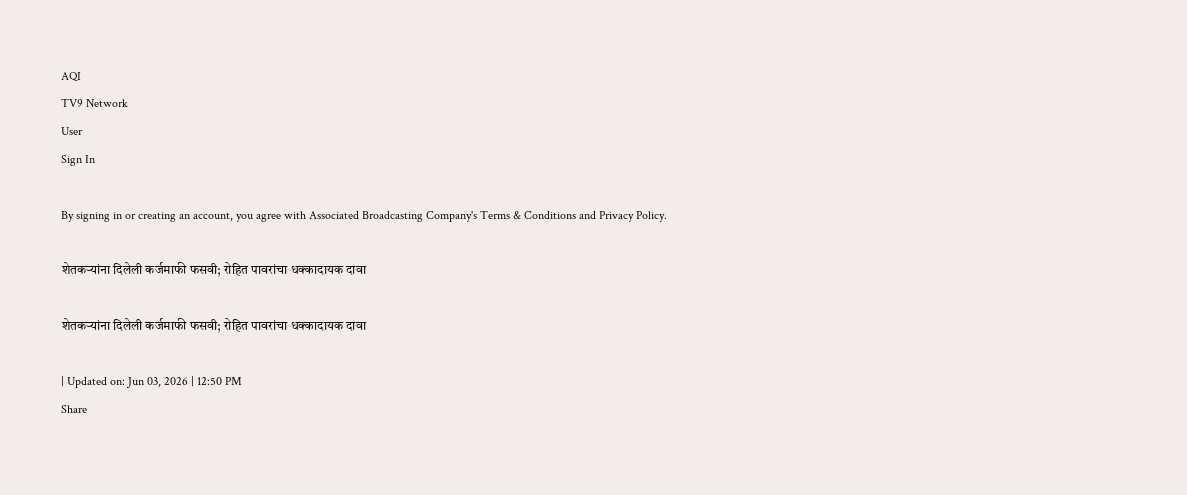AQI
TV9 Network
User
Sign In

By signing in or creating an account, you agree with Associated Broadcasting Company's Terms & Conditions and Privacy Policy.

शेतकऱ्यांना दिलेली कर्जमाफी फसवी; रोहित पावरांचा धक्कादायक दावा

शेतकऱ्यांना दिलेली कर्जमाफी फसवी; रोहित पावरांचा धक्कादायक दावा

| Updated on: Jun 03, 2026 | 12:50 PM
Share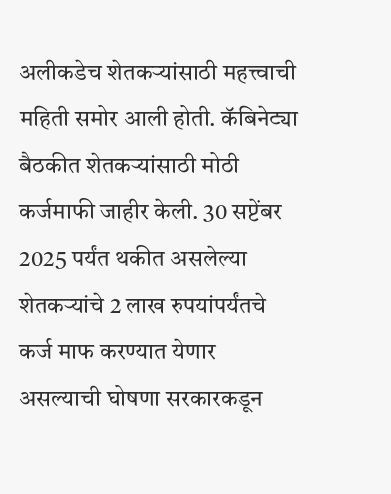अलीकडेच शेतकऱ्यांसाठी महत्त्वाची महिती समोर आली होती. कॅबिनेट्या बैठकीत शेतकऱ्यांसाठी मोठी कर्जमाफी जाहीर केली. 30 सप्टेंबर 2025 पर्यंत थकीत असलेल्या शेतकऱ्यांचे 2 लाख रुपयांपर्यंतचे कर्ज माफ करण्यात येणार असल्याची घोषणा सरकारकडून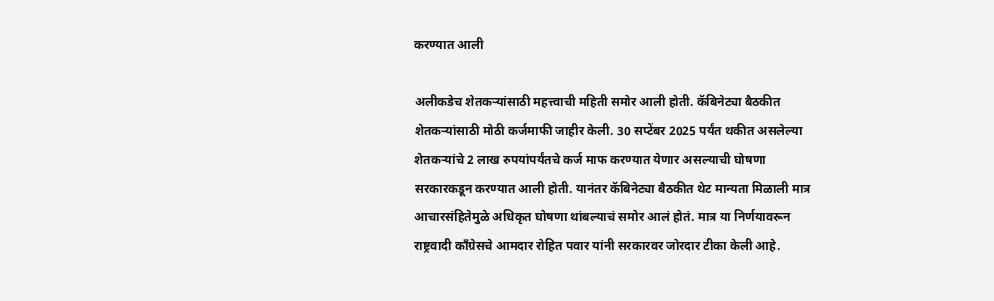करण्यात आली

अलीकडेच शेतकऱ्यांसाठी महत्त्वाची महिती समोर आली होती. कॅबिनेट्या बैठकीत शेतकऱ्यांसाठी मोठी कर्जमाफी जाहीर केली. 30 सप्टेंबर 2025 पर्यंत थकीत असलेल्या शेतकऱ्यांचे 2 लाख रुपयांपर्यंतचे कर्ज माफ करण्यात येणार असल्याची घोषणा सरकारकडून करण्यात आली होती. यानंतर कॅबिनेट्या बैठकीत थेट मान्यता मिळाली मात्र आचारसंहितेमुळे अधिकृत घोषणा थांबल्याचं समोर आलं होतं. मात्र या निर्णयावरून राष्ट्रवादी काँग्रेसचे आमदार रोहित पवार यांनी सरकारवर जोरदार टीका केली आहे.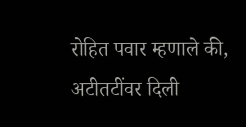रोहित पवार म्हणाले की, अटीतटींवर दिली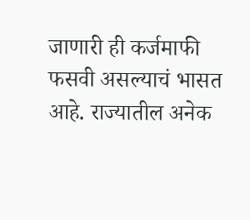जाणारी ही कर्जमाफी फसवी असल्याचं भासत आहे. राज्यातील अनेक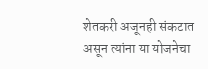शेतकरी अजूनही संकटात असून त्यांना या योजनेचा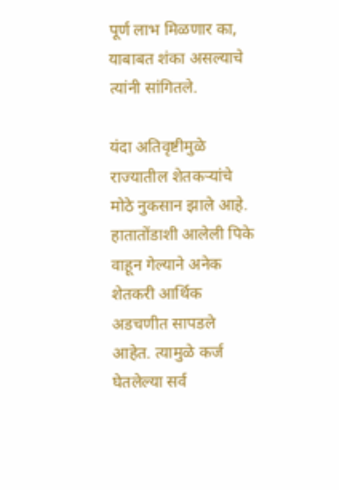पूर्ण लाभ मिळणार का, याबाबत शंका असल्याचे त्यांनी सांगितले.

यंदा अतिवृष्टीमुळे राज्यातील शेतकऱ्यांचे मोठे नुकसान झाले आहे. हातातोंडाशी आलेली पिके वाहून गेल्याने अनेक शेतकरी आर्थिक अडचणीत सापडले आहेत. त्यामुळे कर्ज घेतलेल्या सर्व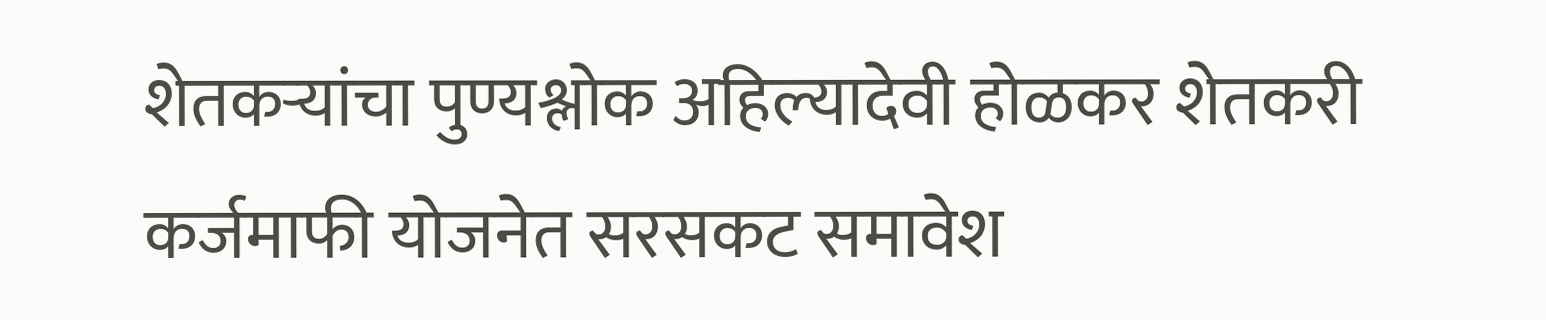शेतकऱ्यांचा पुण्यश्लोक अहिल्यादेवी होळकर शेतकरी कर्जमाफी योजनेत सरसकट समावेश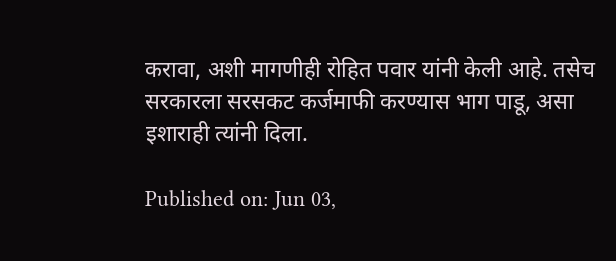करावा, अशी मागणीही रोहित पवार यांनी केली आहे. तसेच सरकारला सरसकट कर्जमाफी करण्यास भाग पाडू, असा इशाराही त्यांनी दिला.

Published on: Jun 03,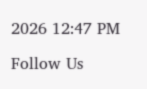2026 12:47 PM

Follow Us